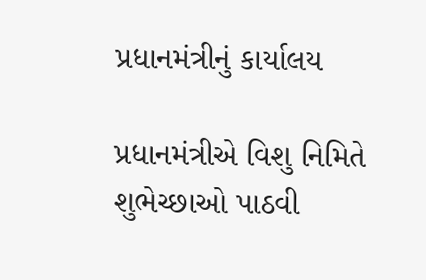પ્રધાનમંત્રીનું કાર્યાલય

પ્રધાનમંત્રીએ વિશુ નિમિતે શુભેચ્છાઓ પાઠવી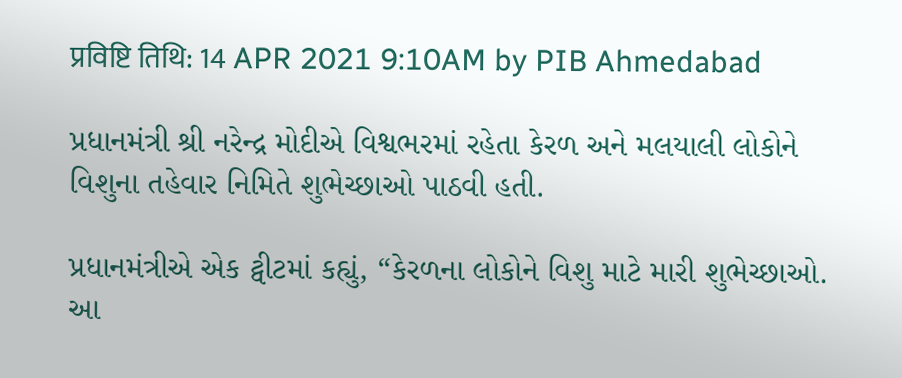प्रविष्टि तिथि: 14 APR 2021 9:10AM by PIB Ahmedabad

પ્રધાનમંત્રી શ્રી નરેન્દ્ર મોદીએ વિશ્વભરમાં રહેતા કેરળ અને મલયાલી લોકોને વિશુના તહેવાર નિમિતે શુભેચ્છાઓ પાઠવી હતી.

પ્રધાનમંત્રીએ એક ટ્વીટમાં કહ્યું, “કેરળના લોકોને વિશુ માટે મારી શુભેચ્છાઓ. આ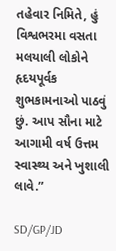તહેવાર નિમિતે, હું વિશ્વભરમા વસતા મલયાલી લોકોને હૃદયપૂર્વક શુભકામનાઓ પાઠવું છું. આપ સૌના માટે આગામી વર્ષ ઉત્તમ સ્વાસ્થ્ય અને ખુશાલી લાવે.”

SD/GP/JD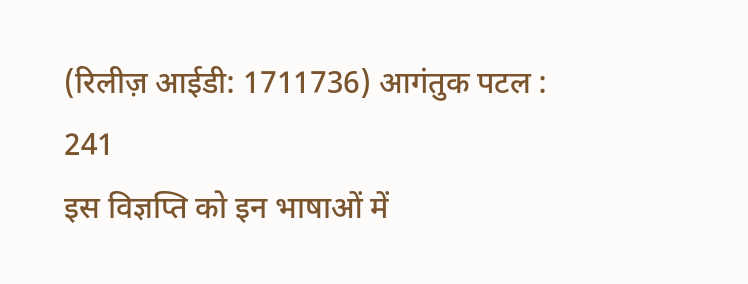(रिलीज़ आईडी: 1711736) आगंतुक पटल : 241
इस विज्ञप्ति को इन भाषाओं में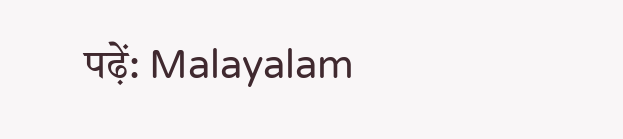पढ़ें: Malayalam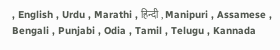, English , Urdu , Marathi , हिन्दी , Manipuri , Assamese , Bengali , Punjabi , Odia , Tamil , Telugu , Kannada